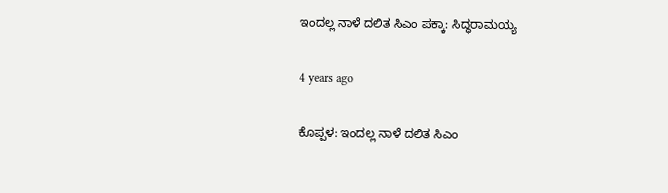ಇಂದಲ್ಲ ನಾಳೆ ದಲಿತ ಸಿಎಂ ಪಕ್ಕಾ: ಸಿದ್ಧರಾಮಯ್ಯ

4 years ago

ಕೊಪ್ಪಳ: ಇಂದಲ್ಲ ನಾಳೆ ದಲಿತ ಸಿಎಂ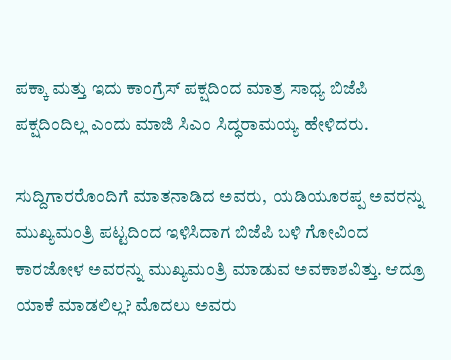ಪಕ್ಕಾ ಮತ್ತು ಇದು ಕಾಂಗ್ರೆಸ್ ಪಕ್ಷದಿಂದ ಮಾತ್ರ ಸಾಧ್ಯ ಬಿಜೆಪಿ ಪಕ್ಷದಿಂದಿಲ್ಲ ಎಂದು ಮಾಜಿ ಸಿಎಂ ಸಿದ್ಧರಾಮಯ್ಯ ಹೇಳಿದರು.

ಸುದ್ದಿಗಾರರೊಂದಿಗೆ ಮಾತನಾಡಿದ ಅವರು,  ಯಡಿಯೂರಪ್ಪ ಅವರನ್ನು ಮುಖ್ಯಮಂತ್ರಿ ಪಟ್ಟದಿಂದ ಇಳಿಸಿದಾಗ ಬಿಜೆಪಿ ಬಳಿ ಗೋವಿಂದ ಕಾರಜೋಳ ಅವರನ್ನು ಮುಖ್ಯಮಂತ್ರಿ ಮಾಡುವ ಅವಕಾಶವಿತ್ತು. ಆದ್ರೂ ಯಾಕೆ ಮಾಡಲಿಲ್ಲ? ಮೊದಲು ಅವರು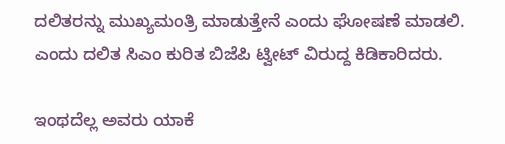ದಲಿತರನ್ನು ಮುಖ್ಯಮಂತ್ರಿ ಮಾಡುತ್ತೇನೆ ಎಂದು ಘೋಷಣೆ ಮಾಡಲಿ. ಎಂದು ದಲಿತ ಸಿಎಂ ಕುರಿತ ಬಿಜೆಪಿ ಟ್ವೀಟ್ ವಿರುದ್ದ ಕಿಡಿಕಾರಿದರು.

ಇಂಥದೆಲ್ಲ ಅವರು ಯಾಕೆ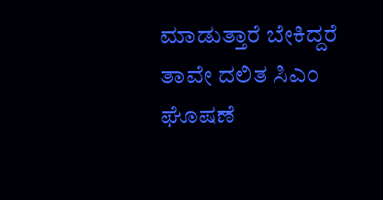ಮಾಡುತ್ತಾರೆ ಬೇಕಿದ್ದರೆ ತಾವೇ ದಲಿತ ಸಿಎಂ ಘೊಷಣೆ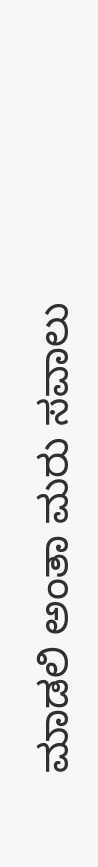ಮಾಡಲಿ ಅಂತಾ ಮರು ಸವಾಲು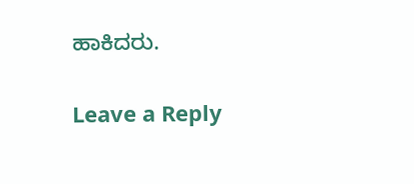ಹಾಕಿದರು.

Leave a Reply